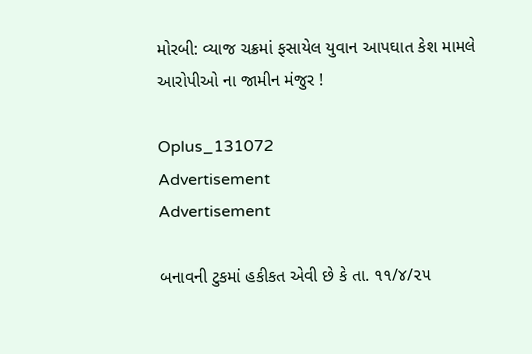મોરબી: વ્યાજ ચક્રમાં ફસાયેલ યુવાન આપઘાત કેશ મામલે આરોપીઓ ના જામીન મંજુર !

Oplus_131072
Advertisement
Advertisement

બનાવની ટુકમાં હકીકત એવી છે કે તા. ૧૧/૪/૨૫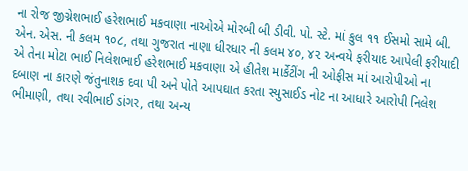ના રોજ જીગ્નેશભાઈ હરેશભાઈ મકવાણા નાઓએ મોરબી બી ડીવી. પો. સ્ટે. માં કુલ ૧૧ ઈસમો સામે બી. એન. એસ. ની કલમ ૧૦૮, તથા ગુજરાત નાણા ધીરધાર ની કલમ ૪૦, ૪૨ અન્વયે ફરીયાદ આપેલી ફરીયાદી એ તેના મોટા ભાઈ નિલેશભાઈ હરેશભાઈ મકવાણા એ હીતેશ માર્કેટીંગ ની ઓફીસ માં આરોપીઓ ના દબાણ ના કારણે જંતુનાશક દવા પી અને પોતે આપઘાત કરતા સ્યુસાઈડ નોટ ના આધારે આરોપી નિલેશ ભીમાણી, તથા રવીભાઈ ડાંગર, તથા અન્ય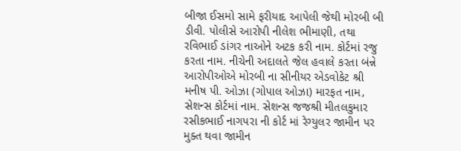બીજા ઈસમો સામે ફરીયાદ આપેલી જેથી મોરબી બી ડીવી. પોલીસે આરોપી નીલેશ ભીમાણી, તથા રવિભાઈ ડાંગર નાઓને અટક કરી નામ. કોર્ટમાં રજુ કરતા નામ. નીચેની અદાલતે જેલ હવાલે કરતા બંન્ને આરોપીઓએ મોરબી ના સીનીયર એડવોકેટ શ્રી મનીષ પી. ઓઝા (ગોપાલ ઓઝા) મારફત નામ, સેશન્સ કોર્ટમાં નામ. સેશન્સ જજશ્રી મીતલકુમાર રસીકભાઈ નાગપરા ની કોર્ટ માં રેગ્યુલર જામીન પર મુક્ત થવા જામીન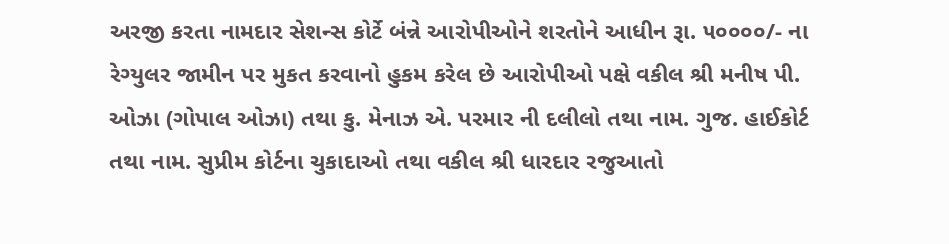અરજી કરતા નામદાર સેશન્સ કોર્ટે બંન્ને આરોપીઓને શરતોને આધીન રૂા. ૫૦૦૦૦/- ના રેગ્યુલર જામીન પર મુકત કરવાનો હુકમ કરેલ છે આરોપીઓ પક્ષે વકીલ શ્રી મનીષ પી. ઓઝા (ગોપાલ ઓઝા) તથા કુ. મેનાઝ એ. પરમાર ની દલીલો તથા નામ. ગુજ. હાઈકોર્ટ તથા નામ. સુપ્રીમ કોર્ટના ચુકાદાઓ તથા વકીલ શ્રી ધારદાર રજુઆતો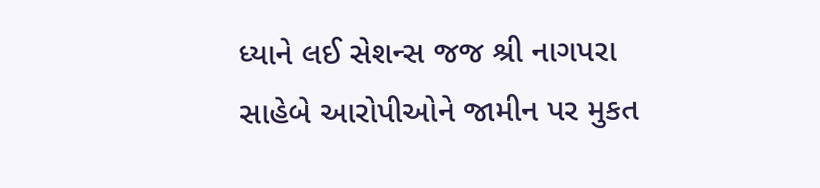ધ્યાને લઈ સેશન્સ જજ શ્રી નાગપરા સાહેબે આરોપીઓને જામીન પર મુકત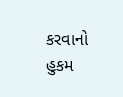કરવાનો હુકમ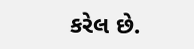કરેલ છે.